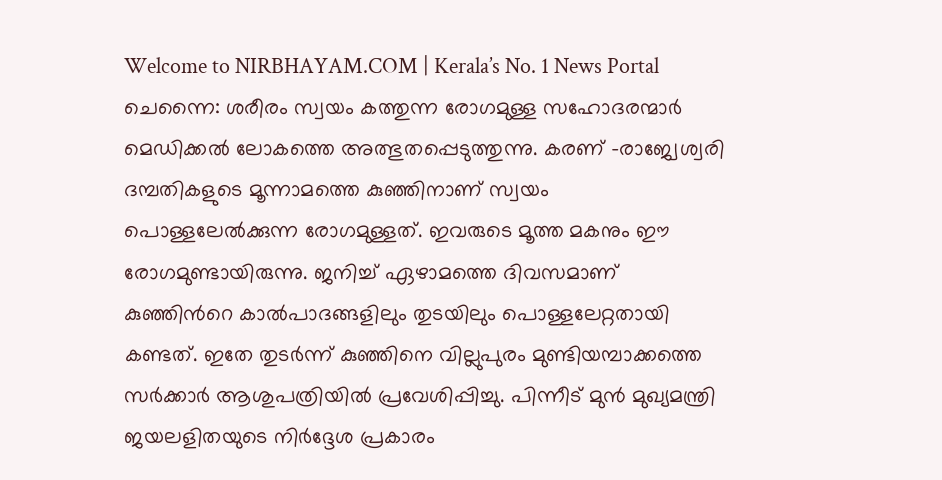Welcome to NIRBHAYAM.COM | Kerala’s No. 1 News Portal
ചെന്നൈ: ശരീരം സ്വയം കത്തുന്ന രോഗമുള്ള സഹോദരന്മാർ മെഡിക്കൽ ലോകത്തെ അത്ഭുതപ്പെടുത്തുന്നു. കരണ് -രാജ്വേശ്വരി ദമ്പതികളുടെ മൂന്നാമത്തെ കുഞ്ഞിനാണ് സ്വയം പൊള്ളലേൽക്കുന്ന രോഗമുള്ളത്. ഇവരുടെ മൂത്ത മകനും ഈ രോഗമുണ്ടായിരുന്നു. ജനിച്ച് ഏഴാമത്തെ ദിവസമാണ് കുഞ്ഞിൻറെ കാൽപാദങ്ങളിലും തുടയിലും പൊള്ളലേറ്റതായി കണ്ടത്. ഇതേ തുടർന്ന് കുഞ്ഞിനെ വില്ലുപുരം മുണ്ടിയമ്പാക്കത്തെ സർക്കാർ ആശുപത്രിയിൽ പ്രവേശിപ്പിച്ചു. പിന്നീട് മുൻ മുഖ്യമന്ത്രി ജയലളിതയുടെ നിർദ്ദേശ പ്രകാരം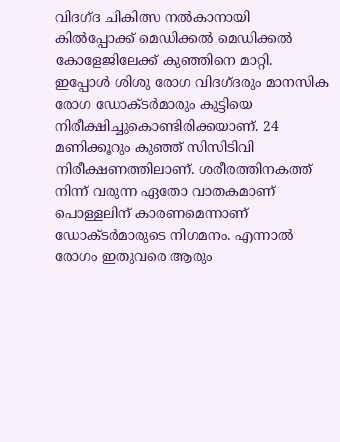വിദഗ്ദ ചികിത്സ നൽകാനായി കിൽപ്പോക്ക് മെഡിക്കൽ മെഡിക്കൽ കോളേജിലേക്ക് കുഞ്ഞിനെ മാറ്റി. ഇപ്പോൾ ശിശു രോഗ വിദഗ്ദരും മാനസിക രോഗ ഡോക്ടർമാരും കുട്ടിയെ നിരീക്ഷിച്ചുകൊണ്ടിരിക്കയാണ്. 24 മണിക്കൂറും കുഞ്ഞ് സിസിടിവി നിരീക്ഷണത്തിലാണ്. ശരീരത്തിനകത്ത് നിന്ന് വരുന്ന ഏതോ വാതകമാണ് പൊള്ളലിന് കാരണമെന്നാണ് ഡോക്ടർമാരുടെ നിഗമനം. എന്നാൽ രോഗം ഇതുവരെ ആരും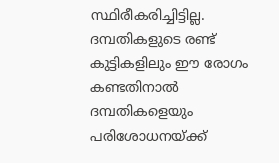സ്ഥിരീകരിച്ചിട്ടില്ല. ദമ്പതികളുടെ രണ്ട് കുട്ടികളിലും ഈ രോഗം കണ്ടതിനാൽ ദമ്പതികളെയും പരിശോധനയ്ക്ക്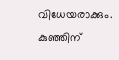വിധേയരാക്കും. കുഞ്ഞിന്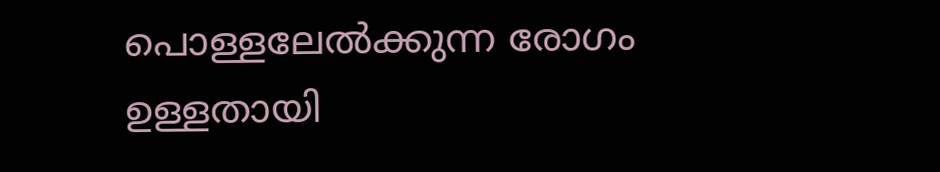പൊള്ളലേൽക്കുന്ന രോഗം ഉള്ളതായി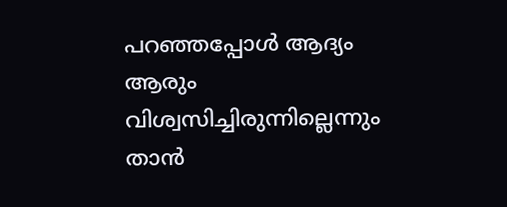പറഞ്ഞപ്പോൾ ആദ്യം ആരും വിശ്വസിച്ചിരുന്നില്ലെന്നും താൻ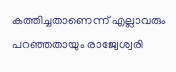കത്തിച്ചതാണെന്ന് എല്ലാവരും പറഞ്ഞതായും രാജ്വേശ്വരി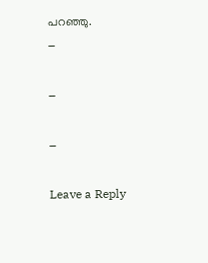പറഞ്ഞു.
–

–

–

Leave a Reply